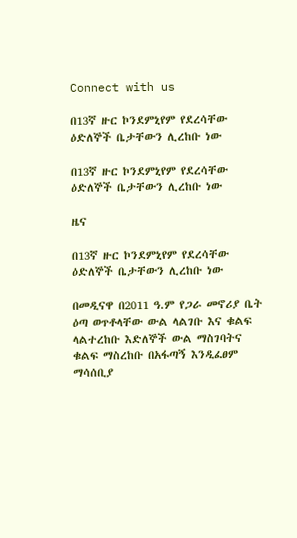Connect with us

በ13ኛ ዙር ኮንደምኒየም የደረሳቸው ዕድለኞች ቤታቸውን ሊረከቡ ነው

በ13ኛ ዙር ኮንደምኒየም የደረሳቸው ዕድለኞች ቤታቸውን ሊረከቡ ነው

ዜና

በ13ኛ ዙር ኮንደምኒየም የደረሳቸው ዕድለኞች ቤታቸውን ሊረከቡ ነው

በመዲናዋ በ2011 ዓ.ም የጋራ መኖሪያ ቤት ዕጣ ወጥቶላቸው ውል ላልገቡ እና ቁልፍ ላልተረከቡ እድለኞች ውል ማስገባትና ቁልፍ ማስረከቡ በአፋጣኝ እንዲፈፀም ማሳሰቢያ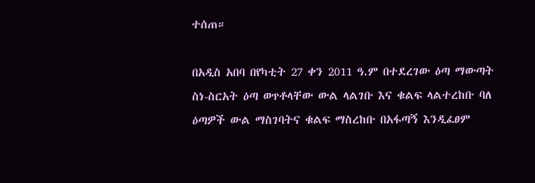ተሰጠ።

በአዲስ አበባ በየካቲት 27 ቀን 2011 ዓ.ም በተደረገው ዕጣ ማውጣት ስነ-ስርአት ዕጣ ወጥቶላቸው ውል ላልገቡ እና ቁልፍ ላልተረከቡ ባለ ዕጣዎች ውል ማስገባትና ቁልፍ ማስረከቡ በአፋጣኝ እንዲፈፀም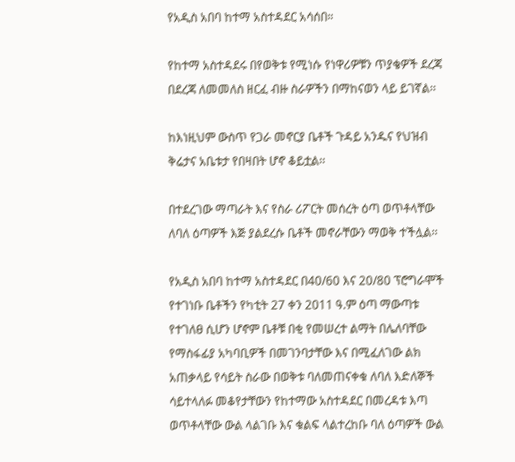የአዲስ አበባ ከተማ አስተዳደር አሳሰበ።

የከተማ አስተዳደሩ በየወቅቱ የሚነሱ የነዋሪዎቹን ጥያቄዎች ደረጃ በደረጃ ለመመለስ ዘርፈ ብዙ ስራዎችን በማከናወን ላይ ይገኛል፡፡

ከእነዚህም ውስጥ የጋራ መኖርያ ቤቶች ጉዳይ አንዱና የህዝብ ቅሬታና አቤቱታ የበዛበት ሆኖ ቆይቷል፡፡

በተደረገው ማጣራት እና የስራ ሪፖርት መሰረት ዕጣ ወጥቶላቸው ለባለ ዕጣዎች እጅ ያልደረሱ ቤቶች መኖራቸውን ማወቅ ተችሏል፡፡

የአዲስ አበባ ከተማ አስተዳደር በ40/60 እና 20/80 ፕሮግራሞች የተገነቡ ቤቶችን የካቲት 27 ቀን 2011 ዓ.ም ዕጣ ማውጣቱ የተገለፀ ሲሆን ሆኖም ቤቶቹ በቂ የመሠረተ ልማት በሌለባቸው የማስፋፊያ አካባቢዎች በመገንባታቸው እና በሚፈለገው ልክ አጠቃላይ የሳይት ስራው በወቅቱ ባለመጠናቀቁ ለባለ እድለኞች ሳይተላለፉ መቆየታቸውን የከተማው አስተዳደር በመረዳቱ እጣ ወጥቶላቸው ውል ላልገቡ እና ቁልፍ ላልተረከቡ ባለ ዕጣዎች ውል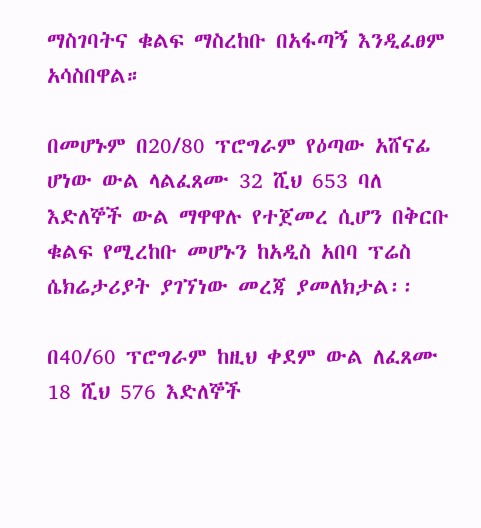ማስገባትና ቁልፍ ማስረከቡ በአፋጣኝ እንዲፈፀም አሳስበዋል።

በመሆኑም በ20/80 ፕሮግራም የዕጣው አሸናፊ ሆነው ውል ላልፈጸሙ 32 ሺህ 653 ባለ እድለኞች ውል ማዋዋሉ የተጀመረ ሲሆን በቅርቡ ቁልፍ የሚረከቡ መሆኑን ከአዲስ አበባ ፕሬስ ሴክሬታሪያት ያገኘነው መረጃ ያመለክታል፡፡

በ40/60 ፕሮግራም ከዚህ ቀደም ውል ለፈጸሙ 18 ሺህ 576 እድለኞች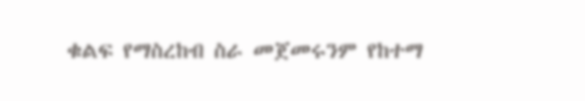ቁልፍ የማስረከብ ስራ መጀመሩንም የከተማ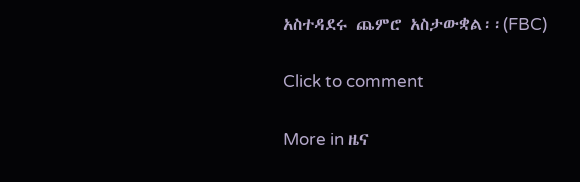አስተዳደሩ ጨምሮ አስታውቋል፡፡(FBC)

Click to comment

More in ዜና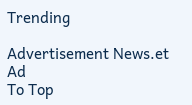Trending

Advertisement News.et Ad
To Top